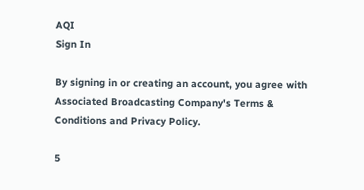AQI
Sign In

By signing in or creating an account, you agree with Associated Broadcasting Company's Terms & Conditions and Privacy Policy.

5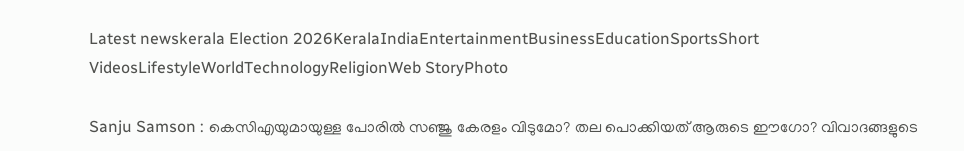Latest newskerala Election 2026KeralaIndiaEntertainmentBusinessEducationSportsShort VideosLifestyleWorldTechnologyReligionWeb StoryPhoto

Sanju Samson : കെസിഎയുമായുള്ള പോരില്‍ സഞ്ജു കേരളം വിടുമോ? തല പൊക്കിയത് ആരുടെ ഈഗോ? വിവാദങ്ങളുടെ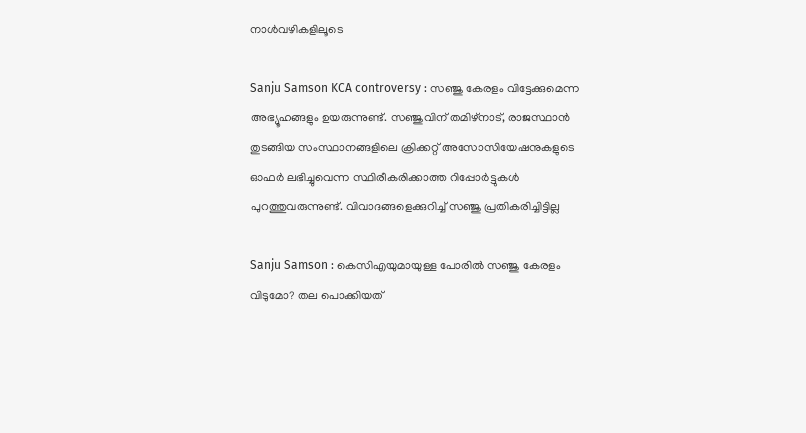നാള്‍വഴികളിലൂടെ

Sanju Samson KCA controversy : സഞ്ജു കേരളം വിട്ടേക്കുമെന്ന അഭ്യൂഹങ്ങളും ഉയരുന്നുണ്ട്. സഞ്ജുവിന് തമിഴ്‌നാട്, രാജസ്ഥാന്‍ തുടങ്ങിയ സംസ്ഥാനങ്ങളിലെ ക്രിക്കറ്റ് അസോസിയേഷനുകളുടെ ഓഫര്‍ ലഭിച്ചുവെന്ന സ്ഥിരീകരിക്കാത്ത റിപ്പോര്‍ട്ടുകള്‍ പുറത്തുവരുന്നുണ്ട്. വിവാദങ്ങളെക്കുറിച്ച് സഞ്ജു പ്രതികരിച്ചിട്ടില്ല

Sanju Samson : കെസിഎയുമായുള്ള പോരില്‍ സഞ്ജു കേരളം വിടുമോ? തല പൊക്കിയത്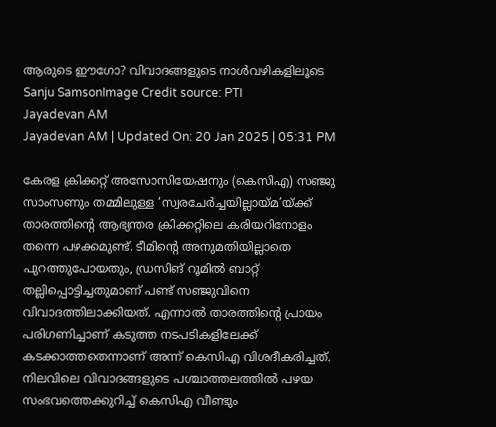ആരുടെ ഈഗോ? വിവാദങ്ങളുടെ നാള്‍വഴികളിലൂടെ
Sanju SamsonImage Credit source: PTI
Jayadevan AM
Jayadevan AM | Updated On: 20 Jan 2025 | 05:31 PM

കേരള ക്രിക്കറ്റ് അസോസിയേഷനും (കെസിഎ) സഞ്ജു സാംസണും തമ്മിലുള്ള ‘സ്വരചേര്‍ച്ചയില്ലായ്മ’യ്ക്ക് താരത്തിന്റെ ആഭ്യന്തര ക്രിക്കറ്റിലെ കരിയറിനോളം തന്നെ പഴക്കമുണ്ട്. ടീമിന്റെ അനുമതിയില്ലാതെ പുറത്തുപോയതും, ഡ്രസിങ് റൂമില്‍ ബാറ്റ് തല്ലിപ്പൊട്ടിച്ചതുമാണ് പണ്ട് സഞ്ജുവിനെ വിവാദത്തിലാക്കിയത്. എന്നാല്‍ താരത്തിന്റെ പ്രായം പരിഗണിച്ചാണ് കടുത്ത നടപടികളിലേക്ക് കടക്കാത്തതെന്നാണ് അന്ന് കെസിഎ വിശദീകരിച്ചത്. നിലവിലെ വിവാദങ്ങളുടെ പശ്ചാത്തലത്തില്‍ പഴയ സംഭവത്തെക്കുറിച്ച് കെസിഎ വീണ്ടും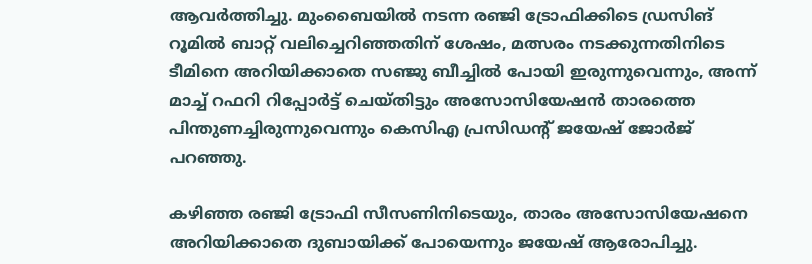ആവര്‍ത്തിച്ചു. മുംബൈയില്‍ നടന്ന രഞ്ജി ട്രോഫിക്കിടെ ഡ്രസിങ് റൂമില്‍ ബാറ്റ് വലിച്ചെറിഞ്ഞതിന് ശേഷം, മത്സരം നടക്കുന്നതിനിടെ ടീമിനെ അറിയിക്കാതെ സഞ്ജു ബീച്ചില്‍ പോയി ഇരുന്നുവെന്നും, അന്ന് മാച്ച് റഫറി റിപ്പോര്‍ട്ട് ചെയ്തിട്ടും അസോസിയേഷന്‍ താരത്തെ പിന്തുണച്ചിരുന്നുവെന്നും കെസിഎ പ്രസിഡന്റ് ജയേഷ് ജോര്‍ജ് പറഞ്ഞു.

കഴിഞ്ഞ രഞ്ജി ട്രോഫി സീസണിനിടെയും, താരം അസോസിയേഷനെ അറിയിക്കാതെ ദുബായിക്ക് പോയെന്നും ജയേഷ് ആരോപിച്ചു.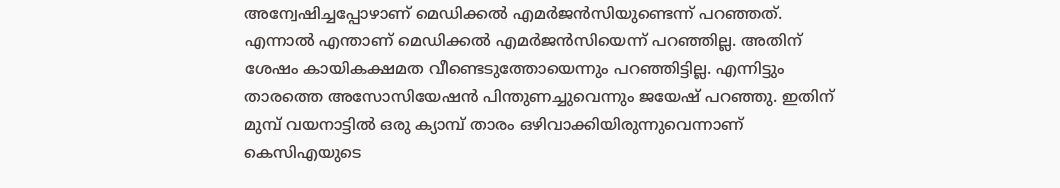അന്വേഷിച്ചപ്പോഴാണ് മെഡിക്കല്‍ എമര്‍ജന്‍സിയുണ്ടെന്ന് പറഞ്ഞത്. എന്നാല്‍ എന്താണ് മെഡിക്കല്‍ എമര്‍ജന്‍സിയെന്ന് പറഞ്ഞില്ല. അതിന് ശേഷം കായികക്ഷമത വീണ്ടെടുത്തോയെന്നും പറഞ്ഞിട്ടില്ല. എന്നിട്ടും താരത്തെ അസോസിയേഷന്‍ പിന്തുണച്ചുവെന്നും ജയേഷ് പറഞ്ഞു. ഇതിന് മുമ്പ് വയനാട്ടില്‍ ഒരു ക്യാമ്പ് താരം ഒഴിവാക്കിയിരുന്നുവെന്നാണ് കെസിഎയുടെ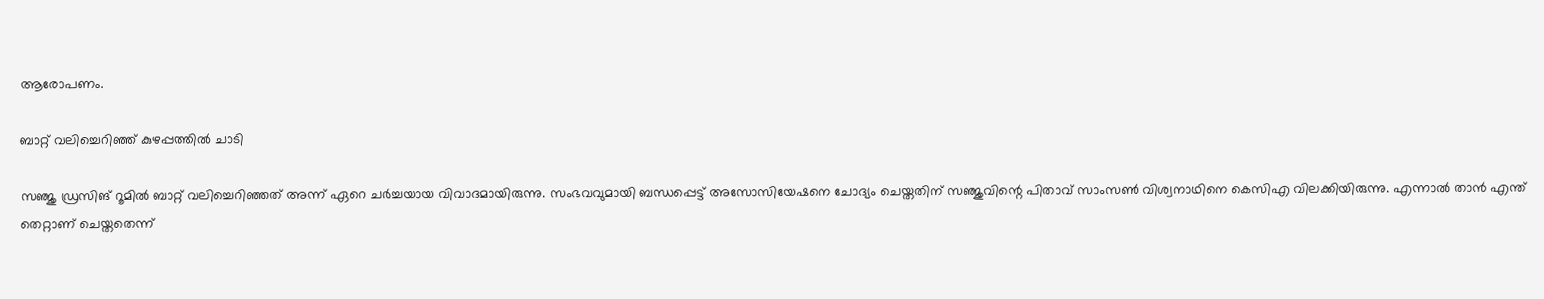ആരോപണം.

ബാറ്റ് വലിച്ചെറിഞ്ഞ് കുഴപ്പത്തില്‍ ചാടി

സഞ്ജു ഡ്രസിങ് റൂമില്‍ ബാറ്റ് വലിച്ചെറിഞ്ഞത് അന്ന് ഏറെ ചര്‍ച്ചയായ വിവാദമായിരുന്നു. സംഭവവുമായി ബന്ധപ്പെട്ട് അസോസിയേഷനെ ചോദ്യം ചെയ്തതിന് സഞ്ജുവിന്റെ പിതാവ് സാംസണ്‍ വിശ്വനാഥിനെ കെസിഎ വിലക്കിയിരുന്നു. എന്നാല്‍ താന്‍ എന്ത് തെറ്റാണ് ചെയ്തതെന്ന്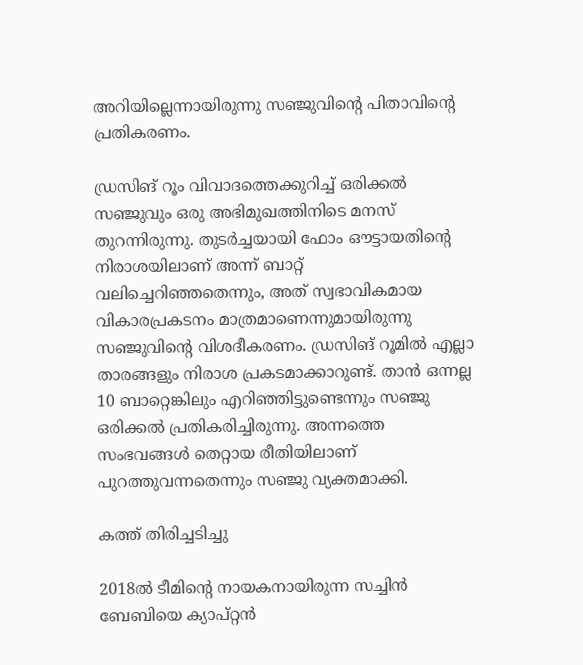അറിയില്ലെന്നായിരുന്നു സഞ്ജുവിന്റെ പിതാവിന്റെ പ്രതികരണം.

ഡ്രസിങ് റൂം വിവാദത്തെക്കുറിച്ച് ഒരിക്കല്‍ സഞ്ജുവും ഒരു അഭിമുഖത്തിനിടെ മനസ് തുറന്നിരുന്നു. തുടര്‍ച്ചയായി ഫോം ഔട്ടായതിന്റെ നിരാശയിലാണ് അന്ന് ബാറ്റ് വലിച്ചെറിഞ്ഞതെന്നും, അത് സ്വഭാവികമായ വികാരപ്രകടനം മാത്രമാണെന്നുമായിരുന്നു സഞ്ജുവിന്റെ വിശദീകരണം. ഡ്രസിങ് റൂമില്‍ എല്ലാ താരങ്ങളും നിരാശ പ്രകടമാക്കാറുണ്ട്. താന്‍ ഒന്നല്ല 10 ബാറ്റെങ്കിലും എറിഞ്ഞിട്ടുണ്ടെന്നും സഞ്ജു ഒരിക്കല്‍ പ്രതികരിച്ചിരുന്നു. അന്നത്തെ സംഭവങ്ങള്‍ തെറ്റായ രീതിയിലാണ് പുറത്തുവന്നതെന്നും സഞ്ജു വ്യക്തമാക്കി.

കത്ത് തിരിച്ചടിച്ചു

2018ല്‍ ടീമിന്റെ നായകനായിരുന്ന സച്ചിന്‍ ബേബിയെ ക്യാപ്റ്റന്‍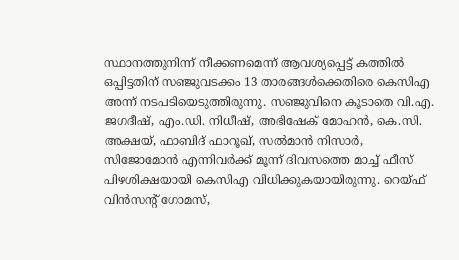സ്ഥാനത്തുനിന്ന് നീക്കണമെന്ന് ആവശ്യപ്പെട്ട് കത്തില്‍ ഒപ്പിട്ടതിന് സഞ്ജുവടക്കം 13 താരങ്ങള്‍ക്കെതിരെ കെസിഎ അന്ന് നടപടിയെടുത്തിരുന്നു. സഞ്ജുവിനെ കൂടാതെ വി.എ. ജഗദീഷ്, എം.ഡി. നിധീഷ്, അഭിഷേക് മോഹന്‍, കെ.സി. അക്ഷയ്, ഫാബിദ് ഫാറൂഖ്, സല്‍മാന്‍ നിസാര്‍, സിജോമോന്‍ എന്നിവര്‍ക്ക് മൂന്ന് ദിവസത്തെ മാച്ച് ഫീസ് പിഴശിക്ഷയായി കെസിഎ വിധിക്കുകയായിരുന്നു. റെയ്ഫ് വിന്‍സന്റ് ഗോമസ്,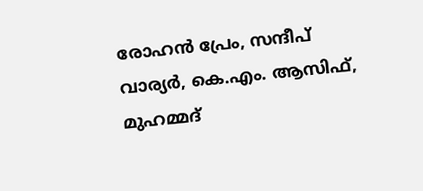രോഹന്‍ പ്രേം, സന്ദീപ് വാര്യര്‍, കെ.എം. ആസിഫ്, മുഹമ്മദ്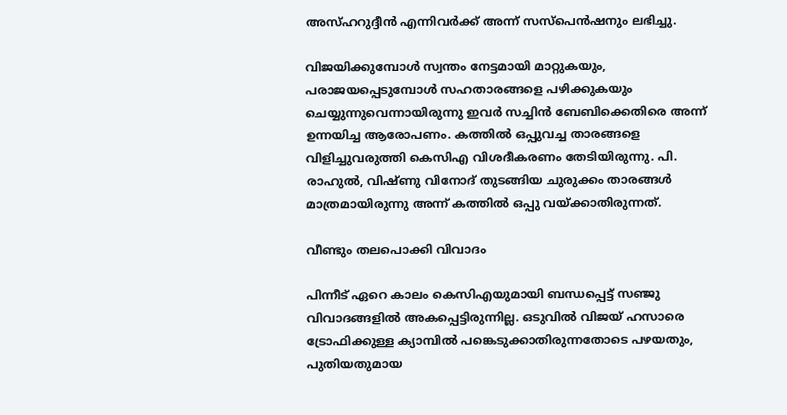അസ്ഹറുദ്ദീന്‍ എന്നിവര്‍ക്ക് അന്ന് സസ്‌പെന്‍ഷനും ലഭിച്ചു.

വിജയിക്കുമ്പോള്‍ സ്വന്തം നേട്ടമായി മാറ്റുകയും, പരാജയപ്പെടുമ്പോള്‍ സഹതാരങ്ങളെ പഴിക്കുകയും ചെയ്യുന്നുവെന്നായിരുന്നു ഇവര്‍ സച്ചിന്‍ ബേബിക്കെതിരെ അന്ന് ഉന്നയിച്ച ആരോപണം. കത്തില്‍ ഒപ്പുവച്ച താരങ്ങളെ വിളിച്ചുവരുത്തി കെസിഎ വിശദീകരണം തേടിയിരുന്നു. പി. രാഹുല്‍, വിഷ്ണു വിനോദ് തുടങ്ങിയ ചുരുക്കം താരങ്ങള്‍ മാത്രമായിരുന്നു അന്ന് കത്തില്‍ ഒപ്പു വയ്ക്കാതിരുന്നത്.

വീണ്ടും തലപൊക്കി വിവാദം

പിന്നീട് ഏറെ കാലം കെസിഎയുമായി ബന്ധപ്പെട്ട് സഞ്ജു വിവാദങ്ങളില്‍ അകപ്പെട്ടിരുന്നില്ല. ഒടുവില്‍ വിജയ് ഹസാരെ ട്രോഫിക്കുള്ള ക്യാമ്പില്‍ പങ്കെടുക്കാതിരുന്നതോടെ പഴയതും, പുതിയതുമായ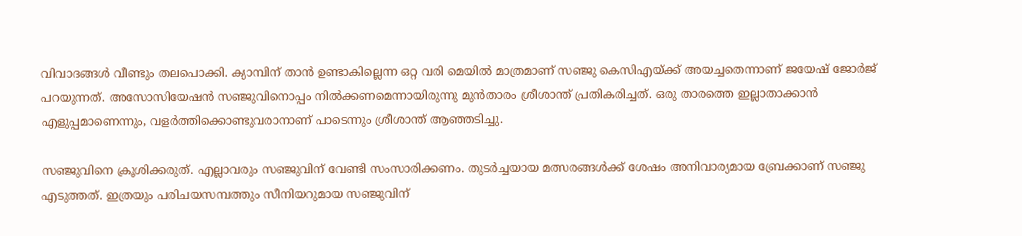വിവാദങ്ങള്‍ വീണ്ടും തലപൊക്കി. ക്യാമ്പിന് താന്‍ ഉണ്ടാകില്ലെന്ന ഒറ്റ വരി മെയില്‍ മാത്രമാണ് സഞ്ജു കെസിഎയ്ക്ക് അയച്ചതെന്നാണ് ജയേഷ് ജോര്‍ജ് പറയുന്നത്. അസോസിയേഷന്‍ സഞ്ജുവിനൊപ്പം നില്‍ക്കണമെന്നായിരുന്നു മുന്‍താരം ശ്രീശാന്ത് പ്രതികരിച്ചത്. ഒരു താരത്തെ ഇല്ലാതാക്കാന്‍ എളുപ്പമാണെന്നും, വളര്‍ത്തിക്കൊണ്ടുവരാനാണ് പാടെന്നും ശ്രീശാന്ത് ആഞ്ഞടിച്ചു.

സഞ്ജുവിനെ ക്രൂശിക്കരുത്. എല്ലാവരും സഞ്ജുവിന് വേണ്ടി സംസാരിക്കണം. തുടര്‍ച്ചയായ മത്സരങ്ങള്‍ക്ക് ശേഷം അനിവാര്യമായ ബ്രേക്കാണ് സഞ്ജു എടുത്തത്. ഇത്രയും പരിചയസമ്പത്തും സീനിയറുമായ സഞ്ജുവിന്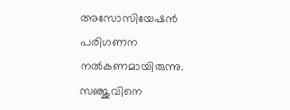അസോസിയേഷന്‍ പരിഗണന നല്‍കണമായിരുന്നു. സഞ്ജുവിനെ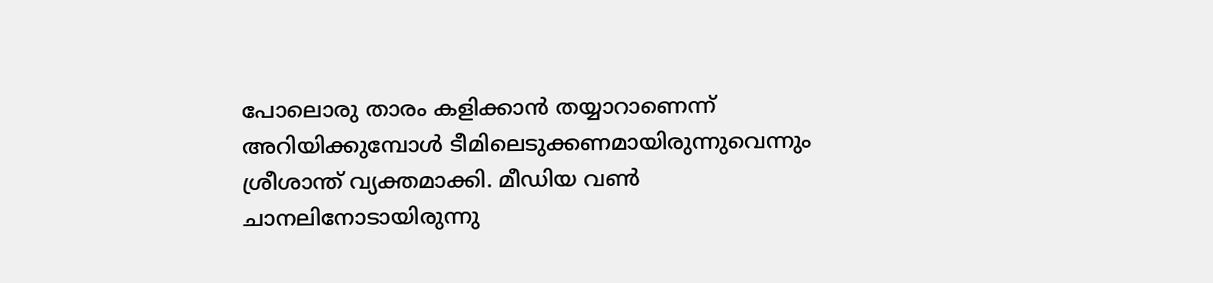പോലൊരു താരം കളിക്കാന്‍ തയ്യാറാണെന്ന് അറിയിക്കുമ്പോള്‍ ടീമിലെടുക്കണമായിരുന്നുവെന്നും ശ്രീശാന്ത് വ്യക്തമാക്കി. മീഡിയ വണ്‍ ചാനലിനോടായിരുന്നു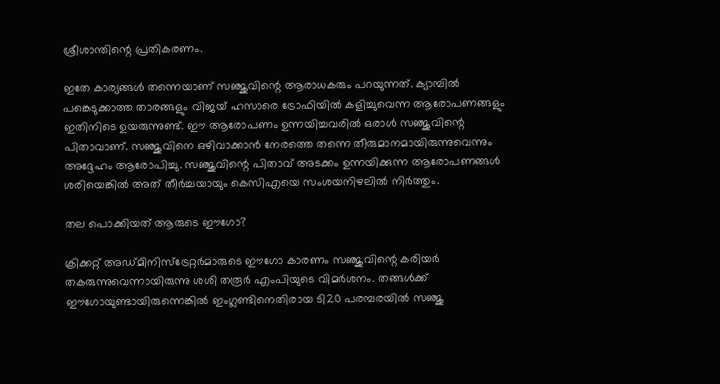ശ്രീശാന്തിന്റെ പ്രതികരണം.

ഇതേ കാര്യങ്ങള്‍ തന്നെയാണ് സഞ്ജുവിന്റെ ആരാധകരും പറയുന്നത്. ക്യാമ്പില്‍ പങ്കെടുക്കാത്ത താരങ്ങളും വിജയ് ഹസാരെ ട്രോഫിയില്‍ കളിച്ചുവെന്ന ആരോപണങ്ങളും ഇതിനിടെ ഉയരുന്നുണ്ട്. ഈ ആരോപണം ഉന്നയിച്ചവരില്‍ ഒരാള്‍ സഞ്ജുവിന്റെ പിതാവാണ്. സഞ്ജുവിനെ ഒഴിവാക്കാന്‍ നേരത്തെ തന്നെ തീരുമാനമായിരുന്നുവെന്നും അദ്ദേഹം ആരോപിച്ചു. സഞ്ജുവിന്റെ പിതാവ് അടക്കം ഉന്നയിക്കുന്ന ആരോപണങ്ങള്‍ ശരിയെങ്കില്‍ അത് തീര്‍ച്ചയായും കെസിഎയെ സംശയനിഴലില്‍ നിര്‍ത്തും.

തല പൊക്കിയത് ആരുടെ ഈഗോ?

ക്രിക്കറ്റ് അഡ്മിനിസ്‌ട്രേറ്റര്‍മാരുടെ ഈഗോ കാരണം സഞ്ജുവിന്റെ കരിയര്‍ തകരുന്നുവെന്നായിരുന്നു ശശി തരൂര്‍ എംപിയുടെ വിമര്‍ശനം. തങ്ങള്‍ക്ക് ഈഗോയുണ്ടായിരുന്നെങ്കില്‍ ഇംഗ്ലണ്ടിനെതിരായ ടി20 പരമ്പരയില്‍ സഞ്ജു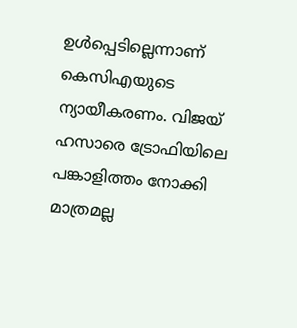ഉള്‍പ്പെടില്ലെന്നാണ് കെസിഎയുടെ ന്യായീകരണം. വിജയ് ഹസാരെ ട്രോഫിയിലെ പങ്കാളിത്തം നോക്കി മാത്രമല്ല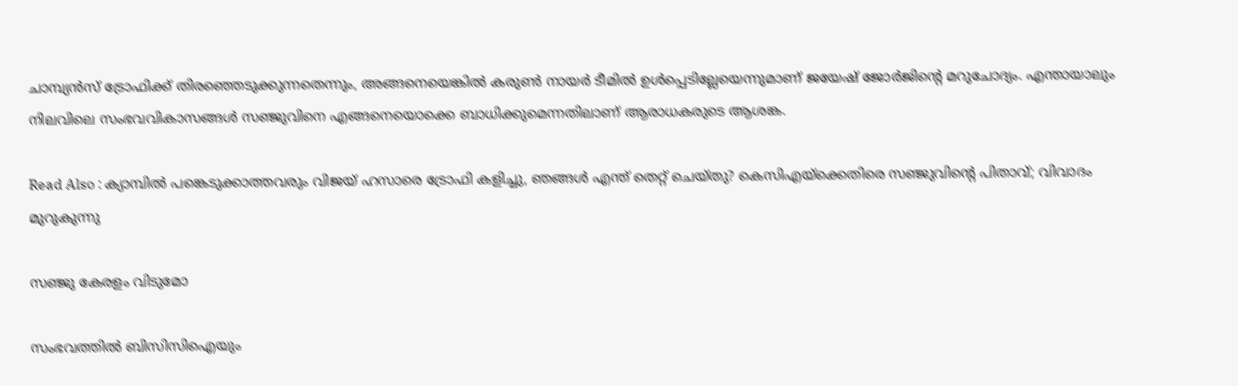ചാമ്പ്യന്‍സ് ട്രോഫിക്ക് തിരഞ്ഞെടുക്കുന്നതെന്നും, അങ്ങനെയെങ്കില്‍ കരുണ്‍ നായര്‍ ടീമില്‍ ഉള്‍പ്പെടില്ലേയെന്നുമാണ് ജയേഷ് ജോര്‍ജിന്റെ മറുചോദ്യം. എന്തായാലും നിലവിലെ സംഭവവികാസങ്ങള്‍ സഞ്ജുവിനെ എങ്ങനെയൊക്കെ ബാധിക്കുമെന്നതിലാണ് ആരാധകരുടെ ആശങ്ക.

Read Also : ക്യാമ്പില്‍ പങ്കെടുക്കാത്തവരും വിജയ് ഹസാരെ ട്രോഫി കളിച്ചു, ഞങ്ങള്‍ എന്ത് തെറ്റ് ചെയ്തു? കെസിഎയ്‌ക്കെതിരെ സഞ്ജുവിന്റെ പിതാവ്; വിവാദം മുറുകുന്നു

സഞ്ജു കേരളം വിടുമോ

സംഭവത്തില്‍ ബിസിസിഐയും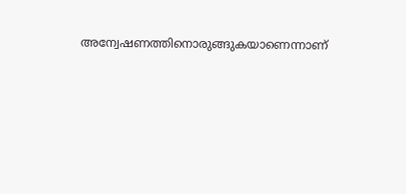അന്വേഷണത്തിനൊരുങ്ങുകയാണെന്നാണ്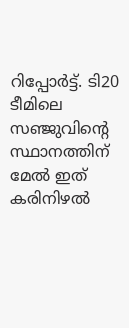റിപ്പോര്‍ട്ട്. ടി20 ടീമിലെ സഞ്ജുവിന്റെ സ്ഥാനത്തിന് മേല്‍ ഇത് കരിനിഴല്‍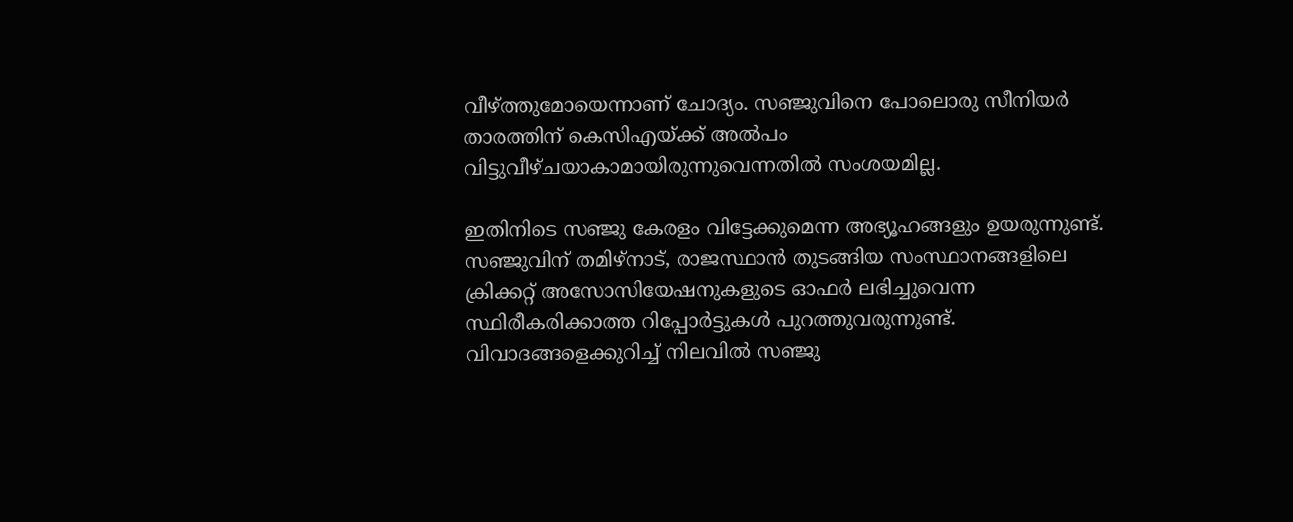വീഴ്ത്തുമോയെന്നാണ് ചോദ്യം. സഞ്ജുവിനെ പോലൊരു സീനിയര്‍ താരത്തിന് കെസിഎയ്ക്ക് അല്‍പം വിട്ടുവീഴ്ചയാകാമായിരുന്നുവെന്നതില്‍ സംശയമില്ല.

ഇതിനിടെ സഞ്ജു കേരളം വിട്ടേക്കുമെന്ന അഭ്യൂഹങ്ങളും ഉയരുന്നുണ്ട്. സഞ്ജുവിന് തമിഴ്‌നാട്, രാജസ്ഥാന്‍ തുടങ്ങിയ സംസ്ഥാനങ്ങളിലെ ക്രിക്കറ്റ് അസോസിയേഷനുകളുടെ ഓഫര്‍ ലഭിച്ചുവെന്ന സ്ഥിരീകരിക്കാത്ത റിപ്പോര്‍ട്ടുകള്‍ പുറത്തുവരുന്നുണ്ട്. വിവാദങ്ങളെക്കുറിച്ച് നിലവില്‍ സഞ്ജു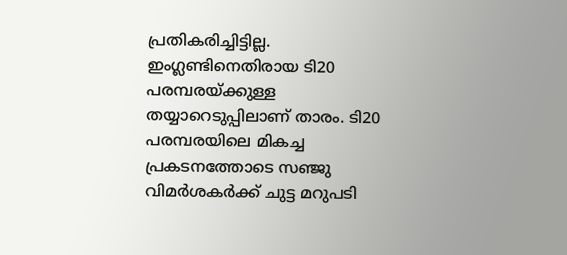പ്രതികരിച്ചിട്ടില്ല. ഇംഗ്ലണ്ടിനെതിരായ ടി20 പരമ്പരയ്ക്കുള്ള തയ്യാറെടുപ്പിലാണ് താരം. ടി20 പരമ്പരയിലെ മികച്ച പ്രകടനത്തോടെ സഞ്ജു വിമര്‍ശകര്‍ക്ക് ചുട്ട മറുപടി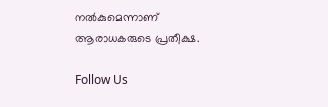നല്‍കുമെന്നാണ് ആരാധകരുടെ പ്രതീക്ഷ.

Follow Us